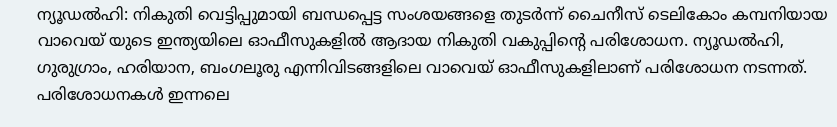ന്യൂഡൽഹി: നികുതി വെട്ടിപ്പുമായി ബന്ധപ്പെട്ട സംശയങ്ങളെ തുടർന്ന് ചൈനീസ് ടെലികോം കമ്പനിയായ വാവെയ് യുടെ ഇന്ത്യയിലെ ഓഫീസുകളിൽ ആദായ നികുതി വകുപ്പിന്റെ പരിശോധന. ന്യൂഡൽഹി, ഗുരുഗ്രാം, ഹരിയാന, ബംഗലൂരു എന്നിവിടങ്ങളിലെ വാവെയ് ഓഫീസുകളിലാണ് പരിശോധന നടന്നത്.
പരിശോധനകൾ ഇന്നലെ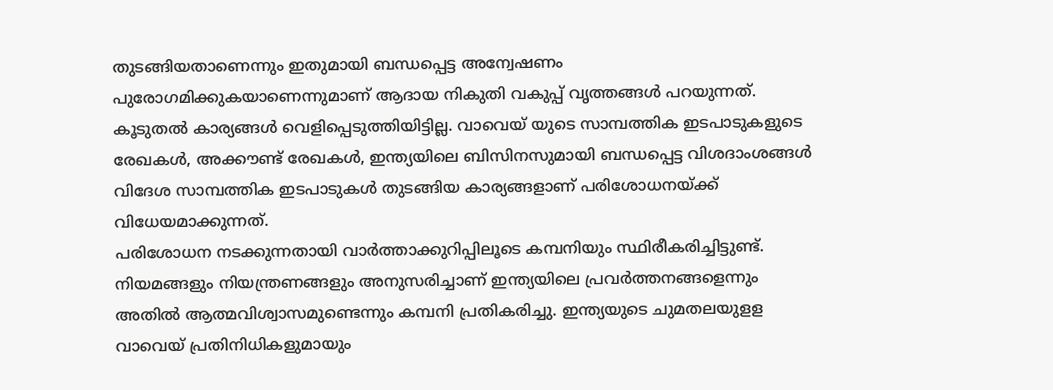തുടങ്ങിയതാണെന്നും ഇതുമായി ബന്ധപ്പെട്ട അന്വേഷണം പുരോഗമിക്കുകയാണെന്നുമാണ് ആദായ നികുതി വകുപ്പ് വൃത്തങ്ങൾ പറയുന്നത്. കൂടുതൽ കാര്യങ്ങൾ വെളിപ്പെടുത്തിയിട്ടില്ല. വാവെയ് യുടെ സാമ്പത്തിക ഇടപാടുകളുടെ രേഖകൾ, അക്കൗണ്ട് രേഖകൾ, ഇന്ത്യയിലെ ബിസിനസുമായി ബന്ധപ്പെട്ട വിശദാംശങ്ങൾ വിദേശ സാമ്പത്തിക ഇടപാടുകൾ തുടങ്ങിയ കാര്യങ്ങളാണ് പരിശോധനയ്ക്ക് വിധേയമാക്കുന്നത്.
പരിശോധന നടക്കുന്നതായി വാർത്താക്കുറിപ്പിലൂടെ കമ്പനിയും സ്ഥിരീകരിച്ചിട്ടുണ്ട്. നിയമങ്ങളും നിയന്ത്രണങ്ങളും അനുസരിച്ചാണ് ഇന്ത്യയിലെ പ്രവർത്തനങ്ങളെന്നും അതിൽ ആത്മവിശ്വാസമുണ്ടെന്നും കമ്പനി പ്രതികരിച്ചു. ഇന്ത്യയുടെ ചുമതലയുളള വാവെയ് പ്രതിനിധികളുമായും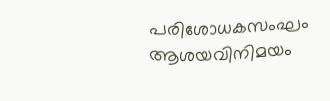പരിശോധകസംഘം ആശയവിനിമയം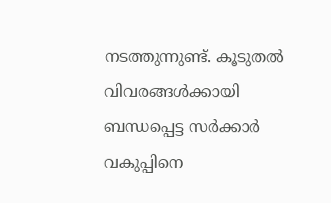നടത്തുന്നുണ്ട്. കൂടുതൽ വിവരങ്ങൾക്കായി ബന്ധപ്പെട്ട സർക്കാർ വകുപ്പിനെ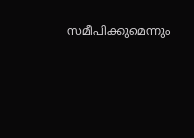സമീപിക്കുമെന്നും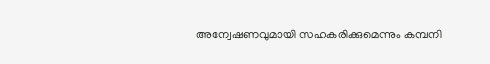അന്വേഷണവുമായി സഹകരിക്കുമെന്നും കമ്പനി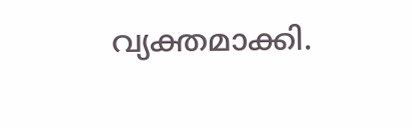വ്യക്തമാക്കി.